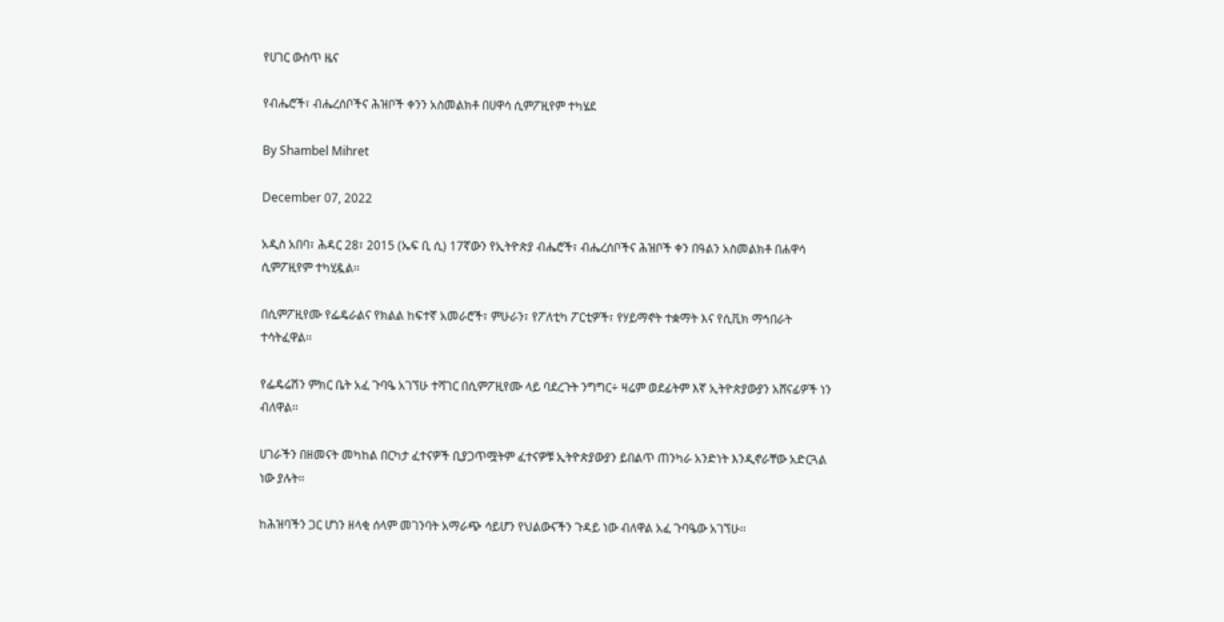የሀገር ውስጥ ዜና

የብሔሮች፣ ብሔረሰቦችና ሕዝቦች ቀንን አስመልክቶ በሀዋሳ ሲምፖዚየም ተካሄደ

By Shambel Mihret

December 07, 2022

አዲስ አበባ፣ ሕዳር 28፣ 2015 (ኤፍ ቢ ሲ) 17ኛውን የኢትዮጵያ ብሔሮች፣ ብሔረሰቦችና ሕዝቦች ቀን በዓልን አስመልክቶ በሐዋሳ ሲምፖዚየም ተካሂዷል፡፡

በሲምፖዚየሙ የፌዴራልና የክልል ከፍተኛ አመራሮች፣ ምሁራን፣ የፖለቲካ ፖርቲዎች፣ የሃይማኖት ተቋማት እና የሲቪክ ማኅበራት ተሳትፈዋል፡፡

የፌዴሬሽን ምክር ቤት አፈ ጉባዔ አገኘሁ ተሻገር በሲምፖዚየሙ ላይ ባደረጉት ንግግር÷ ዛሬም ወደፊትም እኛ ኢትዮጵያውያን አሸናፊዎች ነን ብለዋል፡፡

ሀገራችን በዘመናት መካከል በርካታ ፈተናዎች ቢያጋጥሟትም ፈተናዎቹ ኢትዮጵያውያን ይበልጥ ጠንካራ አንድነት እንዲኖራቸው አድርጓል ነው ያሉት፡፡

ከሕዝባችን ጋር ሆነን ዘላቂ ሰላም መገንባት አማራጭ ሳይሆን የህልውናችን ጉዳይ ነው ብለዋል አፈ ጉባዔው አገኘሁ፡፡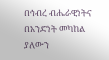በኅብረ ብሔራዊነትና በአንድነት መካከል ያለውን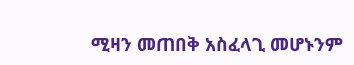ሚዛን መጠበቅ አስፈላጊ መሆኑንም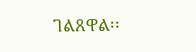ገልጸዋል፡፡